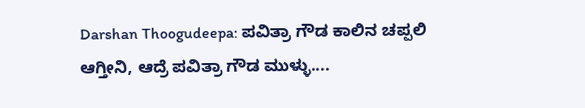Darshan Thoogudeepa: ಪವಿತ್ರಾ ಗೌಡ ಕಾಲಿನ ಚಪ್ಪಲಿ ಆಗ್ತೀನಿ, ಆದ್ರೆ ಪವಿತ್ರಾ ಗೌಡ ಮುಳ್ಳು....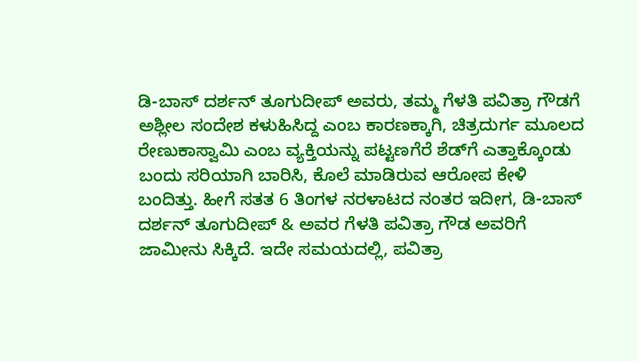ಡಿ-ಬಾಸ್ ದರ್ಶನ್ ತೂಗುದೀಪ್ ಅವರು, ತಮ್ಮ ಗೆಳತಿ ಪವಿತ್ರಾ ಗೌಡಗೆ ಅಶ್ಲೀಲ ಸಂದೇಶ ಕಳುಹಿಸಿದ್ದ ಎಂಬ ಕಾರಣಕ್ಕಾಗಿ, ಚಿತ್ರದುರ್ಗ ಮೂಲದ ರೇಣುಕಾಸ್ವಾಮಿ ಎಂಬ ವ್ಯಕ್ತಿಯನ್ನು ಪಟ್ಟಣಗೆರೆ ಶೆಡ್‌ಗೆ ಎತ್ತಾಕ್ಕೊಂಡು ಬಂದು ಸರಿಯಾಗಿ ಬಾರಿಸಿ, ಕೊಲೆ ಮಾಡಿರುವ ಆರೋಪ ಕೇಳಿ ಬಂದಿತ್ತು. ಹೀಗೆ ಸತತ 6 ತಿಂಗಳ ನರಳಾಟದ ನಂತರ ಇದೀಗ, ಡಿ-ಬಾಸ್ ದರ್ಶನ್ ತೂಗುದೀಪ್ & ಅವರ ಗೆಳತಿ ಪವಿತ್ರಾ ಗೌಡ ಅವರಿಗೆ ಜಾಮೀನು ಸಿಕ್ಕಿದೆ. ಇದೇ ಸಮಯದಲ್ಲಿ, ಪವಿತ್ರಾ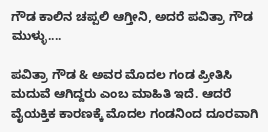ಗೌಡ ಕಾಲಿನ ಚಪ್ಪಲಿ ಆಗ್ತೀನಿ, ಅದರೆ ಪವಿತ್ರಾ ಗೌಡ ಮುಳ್ಳು....

ಪವಿತ್ರಾ ಗೌಡ & ಅವರ ಮೊದಲ ಗಂಡ ಪ್ರೀತಿಸಿ ಮದುವೆ ಆಗಿದ್ದರು ಎಂಬ ಮಾಹಿತಿ ಇದೆ. ಆದರೆ ವೈಯಕ್ತಿಕ ಕಾರಣಕ್ಕೆ ಮೊದಲ ಗಂಡನಿಂದ ದೂರವಾಗಿ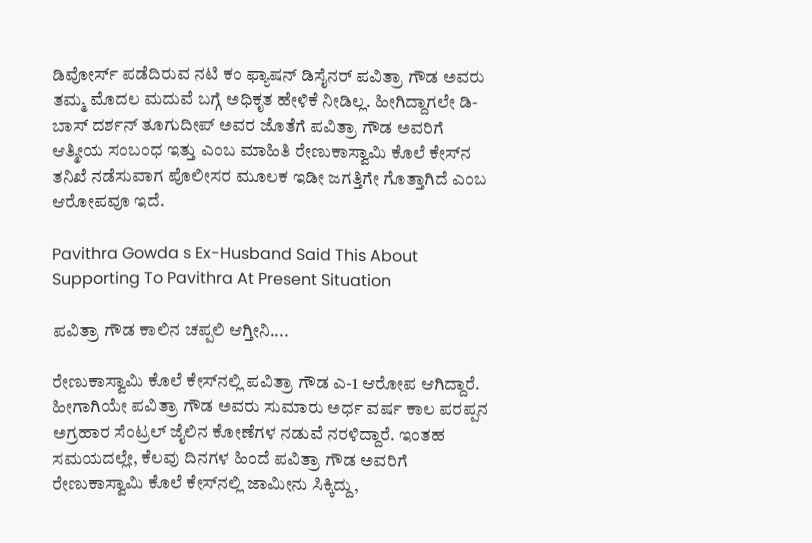ಡಿವೋರ್ಸ್ ಪಡೆದಿರುವ ನಟಿ ಕಂ ಫ್ಯಾಷನ್ ಡಿಸೈನರ್ ಪವಿತ್ರಾ ಗೌಡ ಅವರು ತಮ್ಮ ಮೊದಲ ಮದುವೆ ಬಗ್ಗೆ ಅಧಿಕೃತ ಹೇಳಿಕೆ ನೀಡಿಲ್ಲ. ಹೀಗಿದ್ದಾಗಲೇ ಡಿ-ಬಾಸ್ ದರ್ಶನ್ ತೂಗುದೀಪ್ ಅವರ ಜೊತೆಗೆ ಪವಿತ್ರಾ ಗೌಡ ಅವರಿಗೆ ಆತ್ಮೀಯ ಸಂಬಂಧ ಇತ್ತು ಎಂಬ ಮಾಹಿತಿ ರೇಣುಕಾಸ್ವಾಮಿ ಕೊಲೆ ಕೇಸ್‌ನ ತನಿಖೆ ನಡೆಸುವಾಗ ಪೊಲೀಸರ ಮೂಲಕ ಇಡೀ ಜಗತ್ತಿಗೇ ಗೊತ್ತಾಗಿದೆ ಎಂಬ ಆರೋಪವೂ ಇದೆ.

Pavithra Gowda s Ex-Husband Said This About Supporting To Pavithra At Present Situation

ಪವಿತ್ರಾ ಗೌಡ ಕಾಲಿನ ಚಪ್ಪಲಿ ಆಗ್ತೀನಿ....

ರೇಣುಕಾಸ್ವಾಮಿ ಕೊಲೆ ಕೇಸ್‌ನಲ್ಲಿ ಪವಿತ್ರಾ ಗೌಡ ಎ-1 ಆರೋಪ ಆಗಿದ್ದಾರೆ. ಹೀಗಾಗಿಯೇ ಪವಿತ್ರಾ ಗೌಡ ಅವರು ಸುಮಾರು ಅರ್ಧ ವರ್ಷ ಕಾಲ ಪರಪ್ಪನ ಅಗ್ರಹಾರ ಸೆಂಟ್ರಲ್ ಜೈಲಿನ ಕೋಣೆಗಳ ನಡುವೆ ನರಳಿದ್ದಾರೆ. ಇಂತಹ ಸಮಯದಲ್ಲೇ, ಕೆಲವು ದಿನಗಳ ಹಿಂದೆ ಪವಿತ್ರಾ ಗೌಡ ಅವರಿಗೆ ರೇಣುಕಾಸ್ವಾಮಿ ಕೊಲೆ ಕೇಸ್‌ನಲ್ಲಿ ಜಾಮೀನು ಸಿಕ್ಕಿದ್ದು,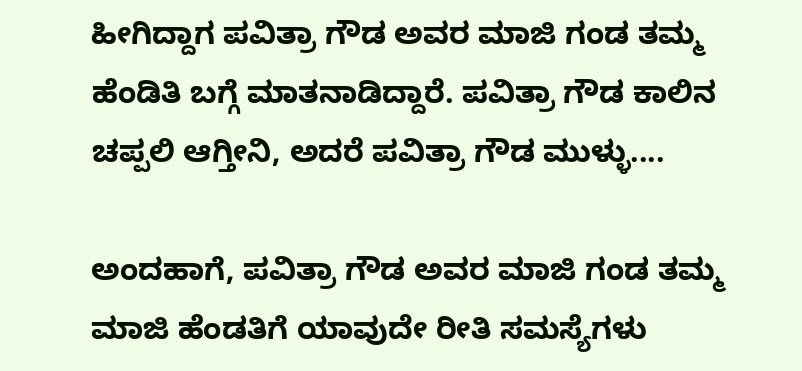ಹೀಗಿದ್ದಾಗ ಪವಿತ್ರಾ ಗೌಡ ಅವರ ಮಾಜಿ ಗಂಡ ತಮ್ಮ ಹೆಂಡಿತಿ ಬಗ್ಗೆ ಮಾತನಾಡಿದ್ದಾರೆ. ಪವಿತ್ರಾ ಗೌಡ ಕಾಲಿನ ಚಪ್ಪಲಿ ಆಗ್ತೀನಿ, ಅದರೆ ಪವಿತ್ರಾ ಗೌಡ ಮುಳ್ಳು....

ಅಂದಹಾಗೆ, ಪವಿತ್ರಾ ಗೌಡ ಅವರ ಮಾಜಿ ಗಂಡ ತಮ್ಮ ಮಾಜಿ ಹೆಂಡತಿಗೆ ಯಾವುದೇ ರೀತಿ ಸಮಸ್ಯೆಗಳು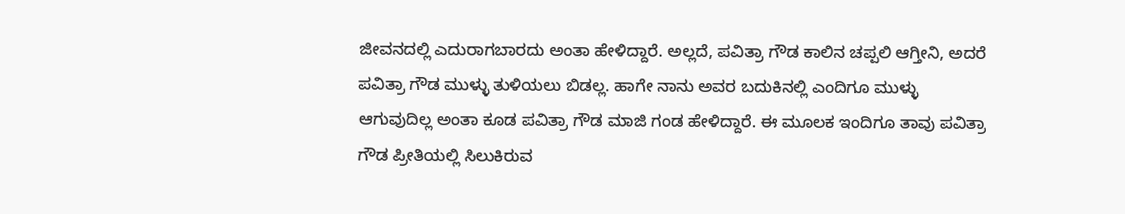ಜೀವನದಲ್ಲಿ ಎದುರಾಗಬಾರದು ಅಂತಾ ಹೇಳಿದ್ದಾರೆ. ಅಲ್ಲದೆ, ಪವಿತ್ರಾ ಗೌಡ ಕಾಲಿನ ಚಪ್ಪಲಿ ಆಗ್ತೀನಿ, ಅದರೆ ಪವಿತ್ರಾ ಗೌಡ ಮುಳ್ಳು ತುಳಿಯಲು ಬಿಡಲ್ಲ. ಹಾಗೇ ನಾನು ಅವರ ಬದುಕಿನಲ್ಲಿ ಎಂದಿಗೂ ಮುಳ್ಳು ಆಗುವುದಿಲ್ಲ ಅಂತಾ ಕೂಡ ಪವಿತ್ರಾ ಗೌಡ ಮಾಜಿ ಗಂಡ ಹೇಳಿದ್ದಾರೆ. ಈ ಮೂಲಕ ಇಂದಿಗೂ ತಾವು ಪವಿತ್ರಾ ಗೌಡ ಪ್ರೀತಿಯಲ್ಲಿ ಸಿಲುಕಿರುವ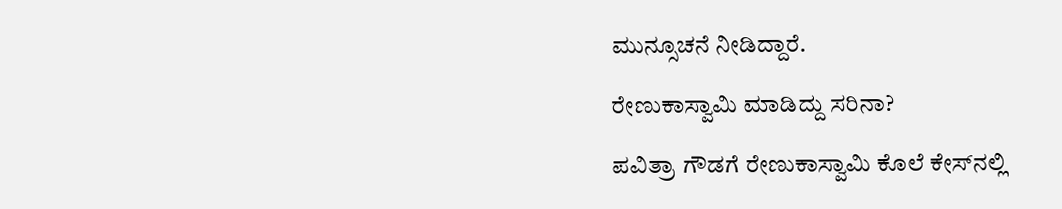ಮುನ್ಸೂಚನೆ ನೀಡಿದ್ದಾರೆ.

ರೇಣುಕಾಸ್ವಾಮಿ ಮಾಡಿದ್ದು ಸರಿನಾ?

ಪವಿತ್ರಾ ಗೌಡಗೆ ರೇಣುಕಾಸ್ವಾಮಿ ಕೊಲೆ ಕೇಸ್‌ನಲ್ಲಿ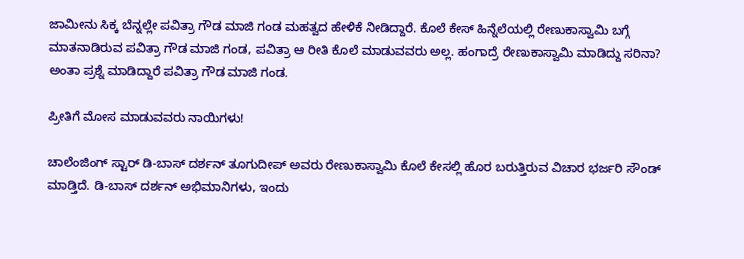ಜಾಮೀನು ಸಿಕ್ಕ ಬೆನ್ನಲ್ಲೇ ಪವಿತ್ರಾ ಗೌಡ ಮಾಜಿ ಗಂಡ ಮಹತ್ವದ ಹೇಳಿಕೆ ನೀಡಿದ್ದಾರೆ. ಕೊಲೆ ಕೇಸ್ ಹಿನ್ನೆಲೆಯಲ್ಲಿ ರೇಣುಕಾಸ್ವಾಮಿ ಬಗ್ಗೆ ಮಾತನಾಡಿರುವ ಪವಿತ್ರಾ ಗೌಡ ಮಾಜಿ ಗಂಡ, ಪವಿತ್ರಾ ಆ ರೀತಿ ಕೊಲೆ ಮಾಡುವವರು ಅಲ್ಲ. ಹಂಗಾದ್ರೆ ರೇಣುಕಾಸ್ವಾಮಿ ಮಾಡಿದ್ದು ಸರಿನಾ? ಅಂತಾ ಪ್ರಶ್ನೆ ಮಾಡಿದ್ದಾರೆ ಪವಿತ್ರಾ ಗೌಡ ಮಾಜಿ ಗಂಡ.

ಪ್ರೀತಿಗೆ ಮೋಸ ಮಾಡುವವರು ನಾಯಿಗಳು!

ಚಾಲೆಂಜಿಂಗ್ ಸ್ಟಾರ್ ಡಿ-ಬಾಸ್ ದರ್ಶನ್ ತೂಗುದೀಪ್ ಅವರು ರೇಣುಕಾಸ್ವಾಮಿ ಕೊಲೆ ಕೇಸಲ್ಲಿ ಹೊರ ಬರುತ್ತಿರುವ ವಿಚಾರ ಭರ್ಜರಿ ಸೌಂಡ್ ಮಾಡ್ತಿದೆ. ಡಿ-ಬಾಸ್ ದರ್ಶನ್ ಅಭಿಮಾನಿಗಳು, ಇಂದು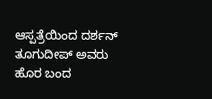ಆಸ್ಪತ್ರೆಯಿಂದ ದರ್ಶನ್ ತೂಗುದೀಪ್ ಅವರು ಹೊರ ಬಂದ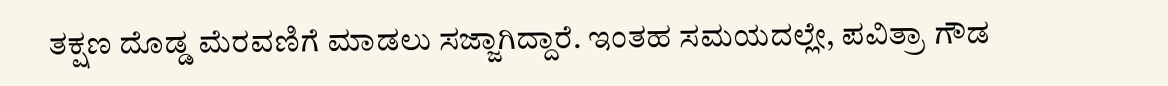ತಕ್ಷಣ ದೊಡ್ಡ ಮೆರವಣಿಗೆ ಮಾಡಲು ಸಜ್ಜಾಗಿದ್ದಾರೆ. ಇಂತಹ ಸಮಯದಲ್ಲೇ, ಪವಿತ್ರಾ ಗೌಡ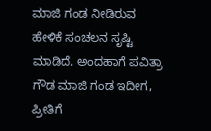ಮಾಜಿ ಗಂಡ ನೀಡಿರುವ ಹೇಳಿಕೆ ಸಂಚಲನ ಸೃಷ್ಟಿ ಮಾಡಿದೆ. ಅಂದಹಾಗೆ ಪವಿತ್ರಾ ಗೌಡ ಮಾಜಿ ಗಂಡ ಇದೀಗ, ಪ್ರೀತಿಗೆ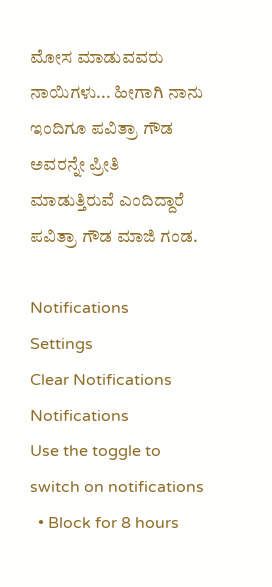ಮೋಸ ಮಾಡುವವರು ನಾಯಿಗಳು... ಹೀಗಾಗಿ ನಾನು ಇಂದಿಗೂ ಪವಿತ್ರಾ ಗೌಡ ಅವರನ್ನೇ ಪ್ರೀತಿ ಮಾಡುತ್ತಿರುವೆ ಎಂದಿದ್ದಾರೆ ಪವಿತ್ರಾ ಗೌಡ ಮಾಜಿ ಗಂಡ.

Notifications
Settings
Clear Notifications
Notifications
Use the toggle to switch on notifications
  • Block for 8 hours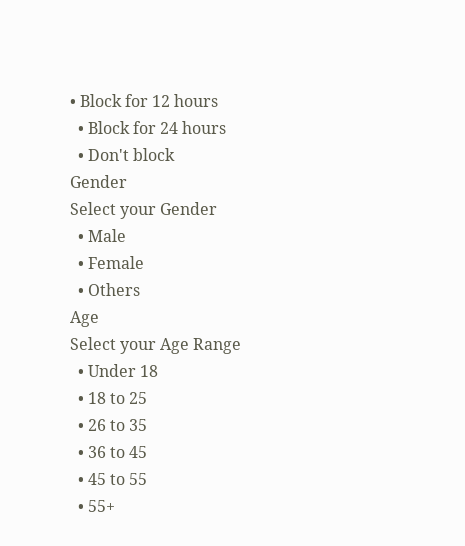• Block for 12 hours
  • Block for 24 hours
  • Don't block
Gender
Select your Gender
  • Male
  • Female
  • Others
Age
Select your Age Range
  • Under 18
  • 18 to 25
  • 26 to 35
  • 36 to 45
  • 45 to 55
  • 55+